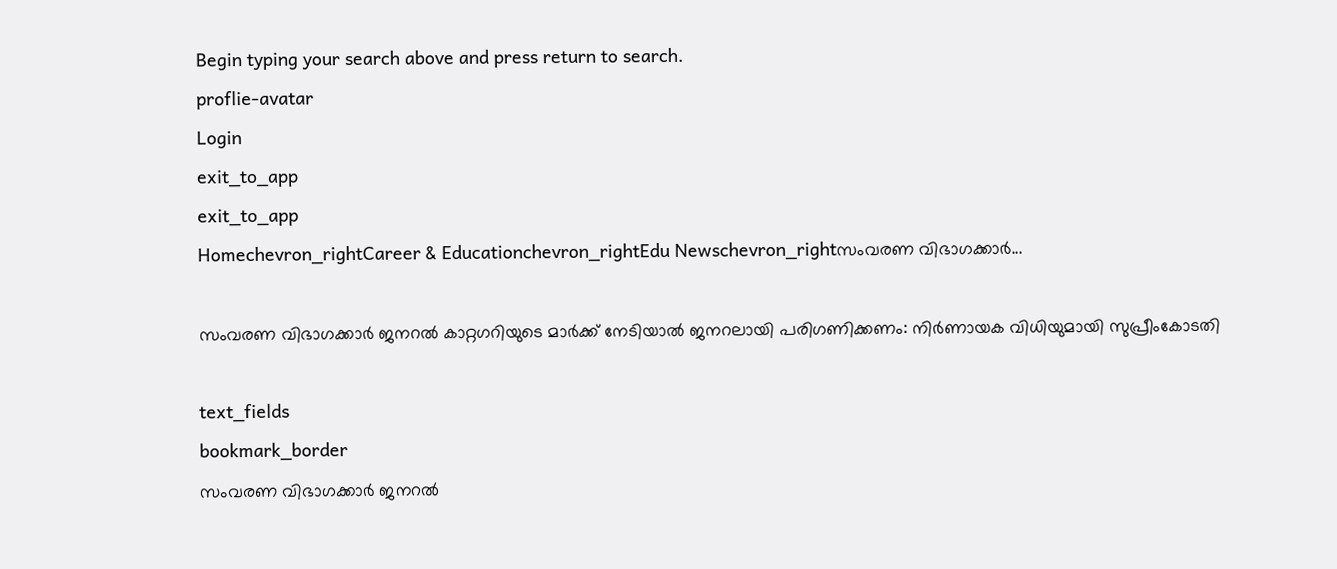Begin typing your search above and press return to search.
proflie-avatar
Login
exit_to_app
exit_to_app
Homechevron_rightCareer & Educationchevron_rightEdu Newschevron_rightസംവരണ വിഭാഗക്കാര്‍...

സംവരണ വിഭാഗക്കാര്‍ ജനറല്‍ കാറ്റഗറിയുടെ മാര്‍ക്ക് നേടിയാല്‍ ജനറലായി പരിഗണിക്കണം: നിർണായക വിധിയുമായി സുപ്രീംകോടതി

text_fields
bookmark_border
സംവരണ വിഭാഗക്കാര്‍ ജനറല്‍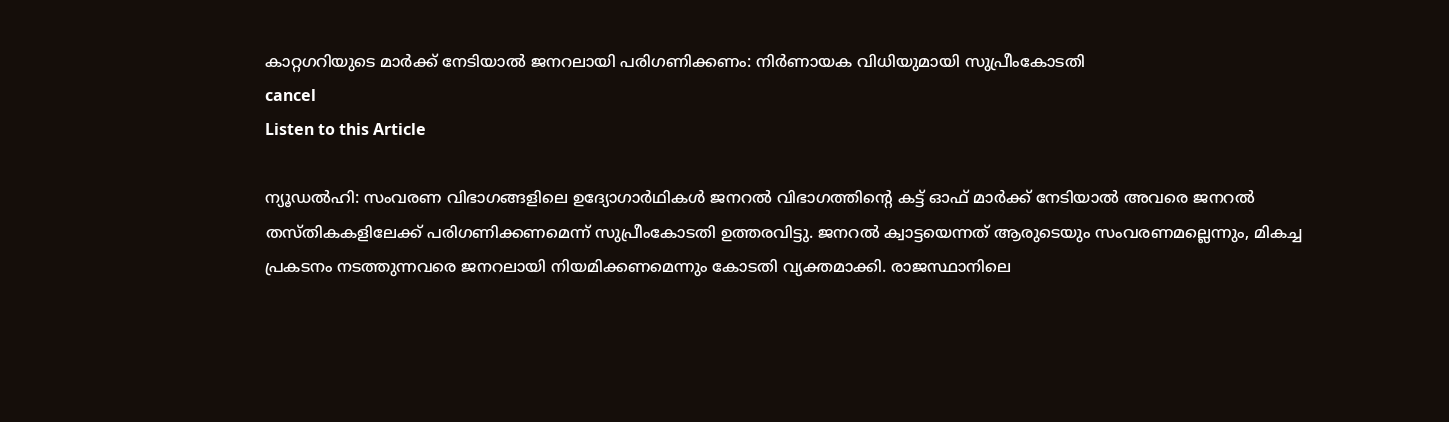കാറ്റഗറിയുടെ മാര്‍ക്ക് നേടിയാല്‍ ജനറലായി പരിഗണിക്കണം: നിർണായക വിധിയുമായി സുപ്രീംകോടതി
cancel
Listen to this Article

ന്യൂഡൽഹി: സംവരണ വിഭാഗങ്ങളിലെ ഉദ്യോഗാർഥികൾ ജനറൽ വിഭാഗത്തിന്റെ കട്ട് ഓഫ് മാർക്ക് നേടിയാൽ അവരെ ജനറൽ തസ്തികകളിലേക്ക് പരിഗണിക്കണമെന്ന് സുപ്രീംകോടതി ഉത്തരവിട്ടു. ജനറൽ ക്വാട്ടയെന്നത് ആരുടെയും സംവരണമല്ലെന്നും, മികച്ച പ്രകടനം നടത്തുന്നവരെ ജനറലായി നിയമിക്കണമെന്നും കോടതി വ്യക്തമാക്കി. രാജസ്ഥാനിലെ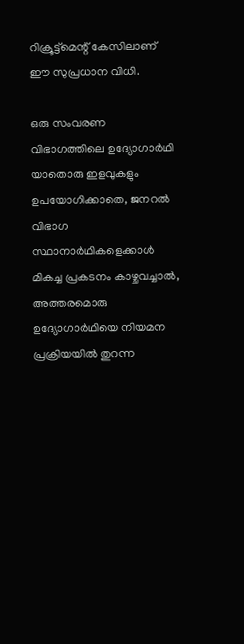റിക്രൂട്ട്മെന്റ് കേസിലാണ് ഈ സുപ്രധാന വിധി.

ഒരു സംവരണ വിഭാഗത്തിലെ ഉദ്യോഗാർഥി യാതൊരു ഇളവുകളും ഉപയോഗിക്കാതെ, ജനറൽ വിഭാഗ സ്ഥാനാർഥികളെക്കാൾ മികച്ച പ്രകടനം കാഴ്ചവച്ചാൽ, അത്തരമൊരു ഉദ്യോഗാർഥിയെ നിയമന പ്രക്രിയയിൽ തുറന്ന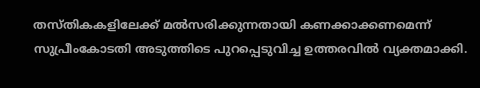തസ്തികകളിലേക്ക് മൽസരിക്കുന്നതായി കണക്കാക്കണമെന്ന് സുപ്രീംകോടതി അടുത്തിടെ പുറപ്പെടുവിച്ച ഉത്തരവിൽ വ്യക്തമാക്കി.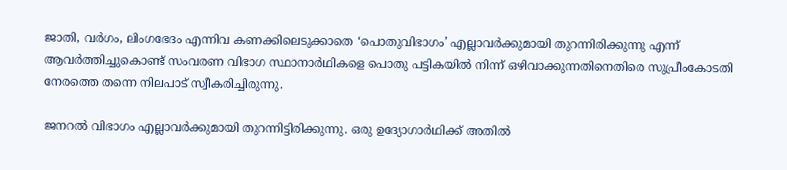ജാതി, വർഗം, ലിംഗഭേദം എന്നിവ കണക്കിലെടുക്കാതെ ‘പൊതുവിഭാഗം’ എല്ലാവർക്കുമായി തുറന്നിരിക്കുന്നു എന്ന് ആവർത്തിച്ചുകൊണ്ട് സംവരണ വിഭാഗ സ്ഥാനാർഥികളെ പൊതു പട്ടികയിൽ നിന്ന് ഒഴിവാക്കുന്നതിനെതിരെ സുപ്രീംകോടതി നേരത്തെ തന്നെ നിലപാട് സ്വീകരിച്ചിരുന്നു.

ജനറൽ വിഭാഗം എല്ലാവർക്കുമായി തുറന്നിട്ടിരിക്കുന്നു. ഒരു ഉദ്യോഗാർഥിക്ക് അതിൽ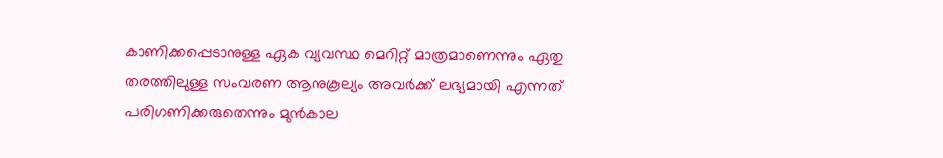കാണിക്കപ്പെടാനുള്ള ഏക വ്യവസ്ഥ മെറിറ്റ് മാത്രമാണെന്നും ഏതു തരത്തിലുള്ള സംവരണ ആനുകൂല്യം അവർക്ക് ലഭ്യമായി എന്നത് പരിഗണിക്കരുതെന്നും മുൻകാല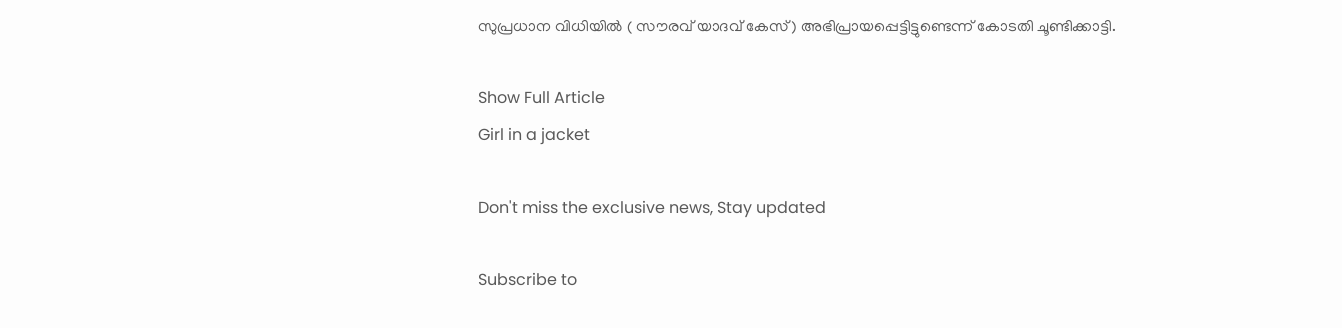സുപ്രധാന വിധിയിൽ ( സൗരവ് യാദവ് കേസ്) അഭിപ്രായപ്പെട്ടിട്ടുണ്ടെന്ന് കോടതി ചൂണ്ടിക്കാട്ടി.

Show Full Article
Girl in a jacket

Don't miss the exclusive news, Stay updated

Subscribe to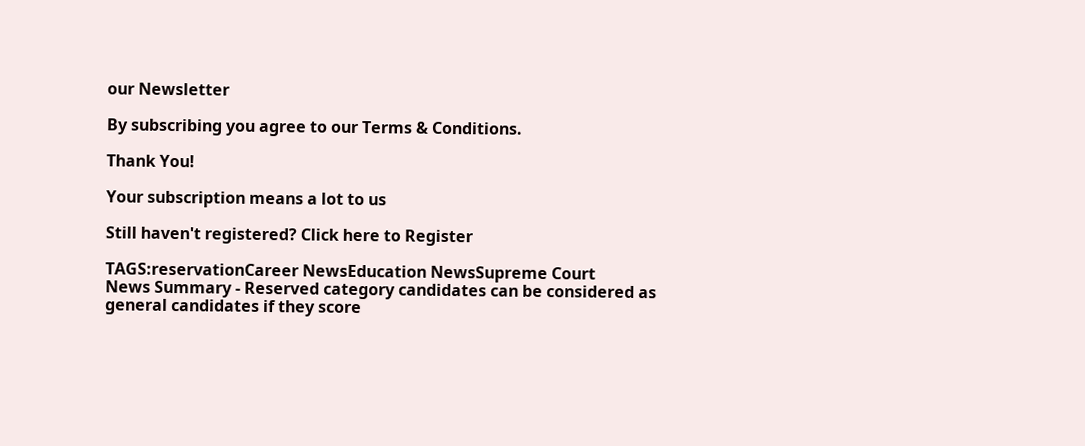our Newsletter

By subscribing you agree to our Terms & Conditions.

Thank You!

Your subscription means a lot to us

Still haven't registered? Click here to Register

TAGS:reservationCareer NewsEducation NewsSupreme Court
News Summary - Reserved category candidates can be considered as general candidates if they score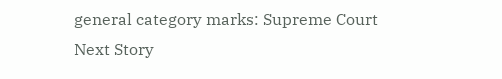general category marks: Supreme Court
Next Story